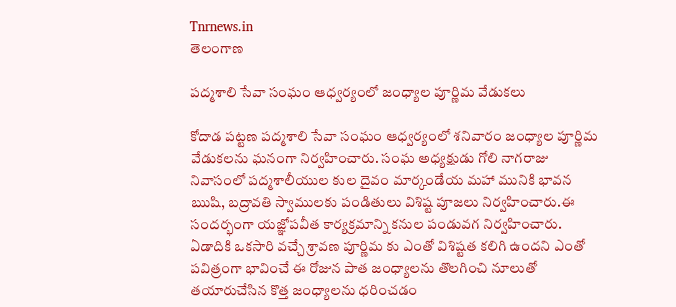Tnrnews.in
తెలంగాణ

పద్మశాలి సేవా సంఘం ఆధ్వర్యంలో జంధ్యాల పూర్ణిమ వేడుకలు

కోదాడ పట్టణ పద్మశాలి సేవా సంఘం ఆధ్వర్యంలో శనివారం జంధ్యాల పూర్ణిమ వేడుకలను ఘనంగా నిర్వహించారు. సంఘ అధ్యక్షుడు గోలి నాగరాజు నివాసంలో పద్మశాలీయుల కుల దైవం మార్కండేయ మహా మునికి భావన ఋషి, బద్రావతి స్వాములకు పండితులు విశిష్ట పూజలు నిర్వహించారు.ఈ సందర్భంగా యజ్ఞోపవీత కార్యక్రమాన్ని కనుల పండువగ నిర్వహించారు. ఏడాదికి ఒకసారి వచ్చే శ్రావణ పూర్ణిమ కు ఎంతో విశిష్టత కలిగి ఉందని ఎంతో పవిత్రంగా భావించే ఈ రోజున పాత జంధ్యాలను తొలగించి నూలుతో తయారుచేసిన కొత్త జంధ్యాలను ధరించడం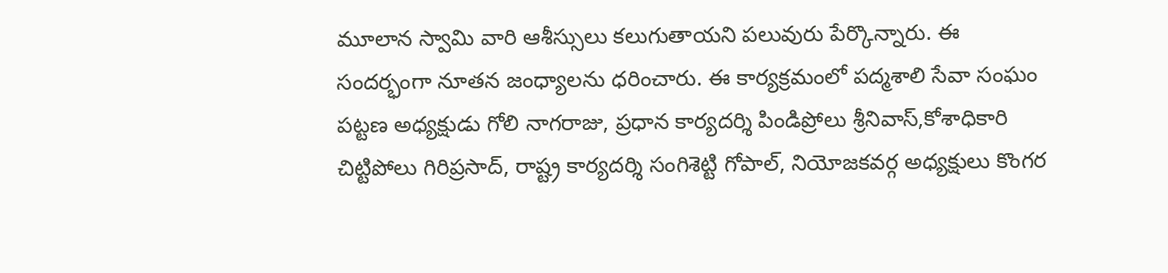మూలాన స్వామి వారి ఆశీస్సులు కలుగుతాయని పలువురు పేర్కొన్నారు. ఈ సందర్భంగా నూతన జంధ్యాలను ధరించారు. ఈ కార్యక్రమంలో పద్మశాలి సేవా సంఘం పట్టణ అధ్యక్షుడు గోలి నాగరాజు, ప్రధాన కార్యదర్శి పిండిప్రోలు శ్రీనివాస్,కోశాధికారి చిట్టిపోలు గిరిప్రసాద్, రాష్ట్ర కార్యదర్శి సంగిశెట్టి గోపాల్, నియోజకవర్గ అధ్యక్షులు కొంగర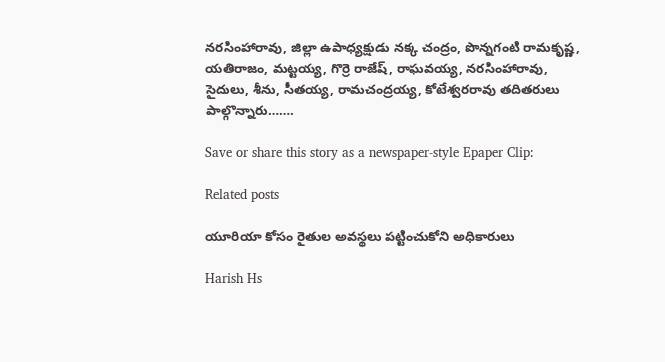నరసింహారావు, జిల్లా ఉపాధ్యక్షుడు నక్క చంద్రం, పొన్నగంటి రామకృష్ణ, యతిరాజం, మట్టయ్య, గొర్రె రాజేష్, రాఘవయ్య, నరసింహారావు, సైదులు, శీను, సీతయ్య, రామచంద్రయ్య, కోటేశ్వరరావు తదితరులు పాల్గొన్నారు…….

Save or share this story as a newspaper-style Epaper Clip:

Related posts

యూరియా కోసం రైతుల అవస్థలు పట్టించుకోని అధికారులు

Harish Hs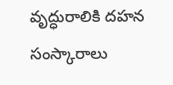వృద్ధురాలికి దహన సంస్కారాలు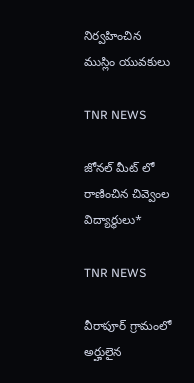నిర్వహించిన ముస్లిం యువకులు

TNR NEWS

జోనల్ మీట్ లో రాణించిన చివ్వెంల విద్యార్థులు*

TNR NEWS

వీరాపూర్ గ్రామంలో అర్హులైన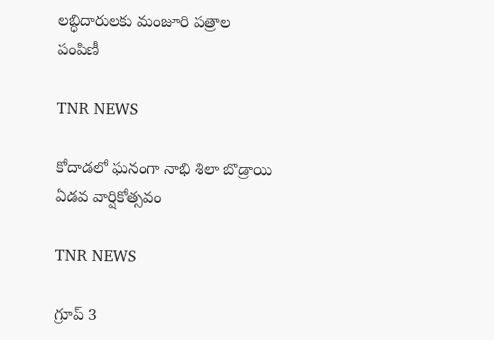లబ్ధిదారులకు మంజూరి పత్రాల పంపిణీ

TNR NEWS

కోదాడలో ఘనంగా నాభి శిలా బొడ్రాయి ఏడవ వార్షికోత్సవం

TNR NEWS

గ్రూప్ 3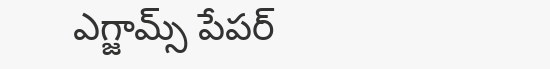ఎగ్జామ్స్ పేపర్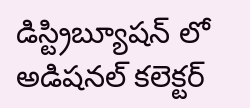డిస్ట్రిబ్యూషన్ లో అడిషనల్ కలెక్టర్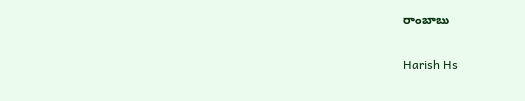రాంబాబు

Harish Hs